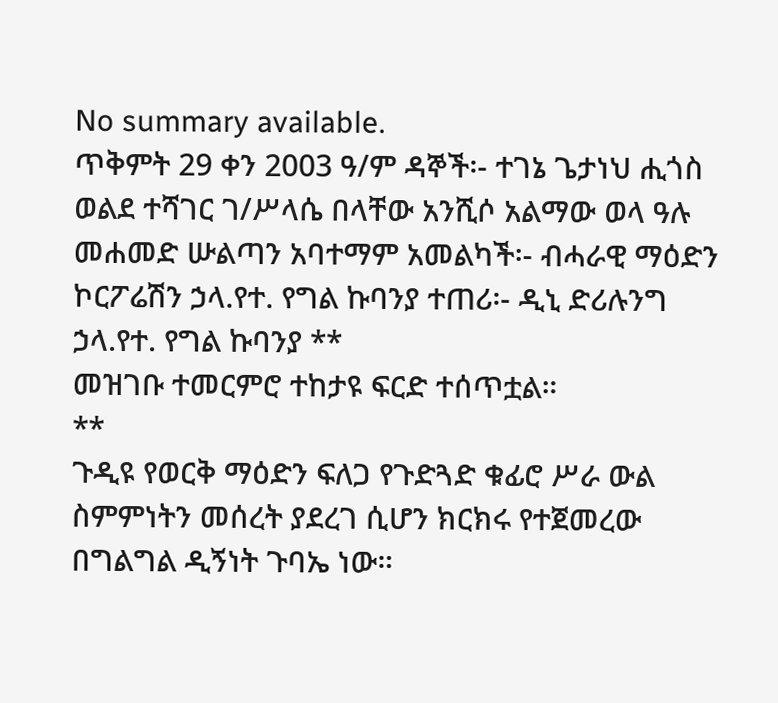No summary available.
ጥቅምት 29 ቀን 2003 ዓ/ም ዳኞች፡- ተገኔ ጌታነህ ሒጎስ ወልደ ተሻገር ገ/ሥላሴ በላቸው አንሺሶ አልማው ወላ ዓሉ መሐመድ ሡልጣን አባተማም አመልካች፡- ብሓራዊ ማዕድን ኮርፖሬሽን ኃላ.የተ. የግል ኩባንያ ተጠሪ፡- ዲኒ ድሪሉንግ ኃላ.የተ. የግል ኩባንያ **
መዝገቡ ተመርምሮ ተከታዩ ፍርድ ተሰጥቷል።
**
ጉዲዩ የወርቅ ማዕድን ፍለጋ የጉድጓድ ቁፊሮ ሥራ ውል ስምምነትን መሰረት ያደረገ ሲሆን ክርክሩ የተጀመረው በግልግል ዲኝነት ጉባኤ ነው።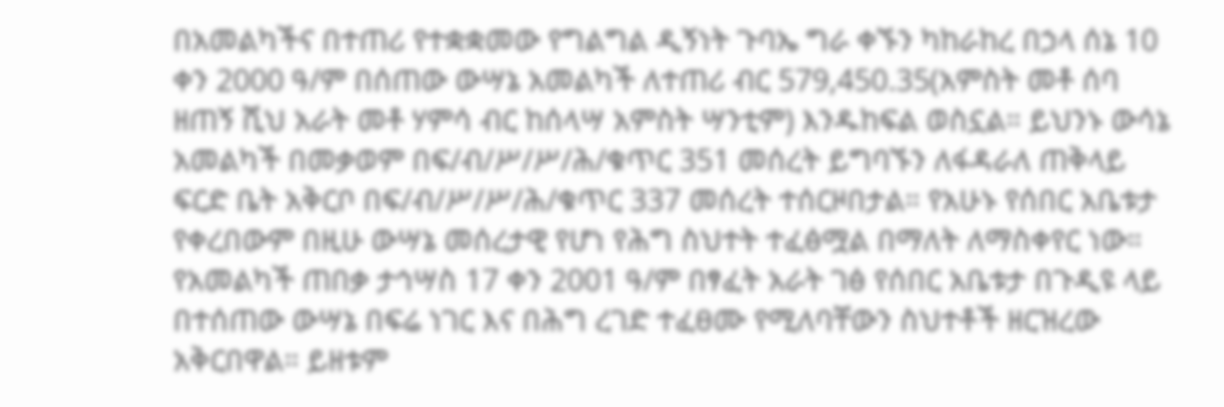በአመልካችና በተጠሪ የተቋቋመው የግልግል ዲኝነት ጉባኤ ግራ ቀኙን ካከራከረ በኃላ ሰኔ 10 ቀን 2000 ዓ/ም በሰጠው ውሣኔ አመልካች ለተጠሪ ብር 579,450.35(አምስት መቶ ሰባ ዘጠኝ ሺህ አራት መቶ ሃምሳ ብር ከሰላሣ አምስት ሣንቲም) እንዱከፍል ወስኗል። ይህንኑ ውሳኔ አመልካች በመቃወም በፍ/ብ/ሥ/ሥ/ሕ/ቁጥር 351 መሰረት ይግባኙን ለፋዳራለ ጠቅላይ ፍርድ ቤት አቅርቦ በፍ/ብ/ሥ/ሥ/ሕ/ቁጥር 337 መሰረት ተሰርዞበታል። የአሁኑ የሰበር አቤቱታ የቀረበውም በዚሁ ውሣኔ መሰረታዊ የሆነ የሕግ ስህተት ተፈፅሟል በማለት ለማስቀየር ነው።
የአመልካች ጠበቃ ታኅሣስ 17 ቀን 2001 ዓ/ም በፃፈት አራት ገፅ የሰበር አቤቱታ በጉዲዩ ላይ በተሰጠው ውሣኔ በፍሬ ነገር እና በሕግ ረገድ ተፈፀሙ የሚለባቸውን ስህተቶች ዘርዝረው አቅርበዋል። ይዘቱም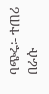ባጭሩ፡- ተጠሪ በራሱ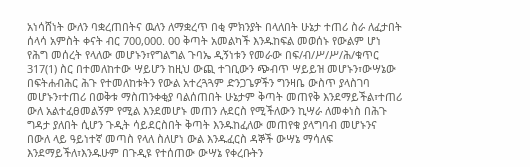አነሳሸነት ውለን ባቋረጠበትና ዉለን ለማቋረጥ በቂ ምክንያት በላለበት ሁኔታ ተጠሪ ስራ ለፈታበት ሰላሳ አምስት ቀናት ብር 700,000. 00 ቅጣት አመልካች እንዱከፍል መወሰኑ የውልም ሆነ የሕግ መሰረት የላለው መሆኑን፣የግልግል ጉባኤ ዲኝነቱን የመራው በፍ/ብ/ሥ/ሥ/ሕ/ቁጥር 317(1) ስር በተመለከተው ሣይሆን ከዚህ ውጪ ተገቢውን ጭብጥ ሣይይዝ መሆኑን፣ውሣኔው በፍትሐብሕር ሕጉ የተመለከቱትን የውል አተረጓጓም ድንጋጌዎችን ግንዛቤ ውስጥ ያላስገባ መሆኑን፣ተጠሪ በወቅቱ ማስጠንቀቂያ ባልሰጠበት ሁኔታም ቅጣት መጠየቅ እንደማይችል፣ተጠሪ ውለ አልተፈፀመልኝም የሚል እንደመሆኑ መጠን ሉደርስ የሚችለውን ኪሣራ ለመቀነስ በሕጉ ግዳታ ያለበት ሲሆን ጉዲት ሳይደርስበት ቅጣት እንዱከፈለው መጠየቁ ያላግባብ መሆኑንና በውለ ላይ ዓይነተኛ መጣስ የላለ ስለሆነ ውል እንዱፈርስ ዳኞች ውሣኔ ማሳለፍ እንደማይችለ፣እንዱሁም በጉዲዩ የተሰጠው ውሣኔ የቀረቡትን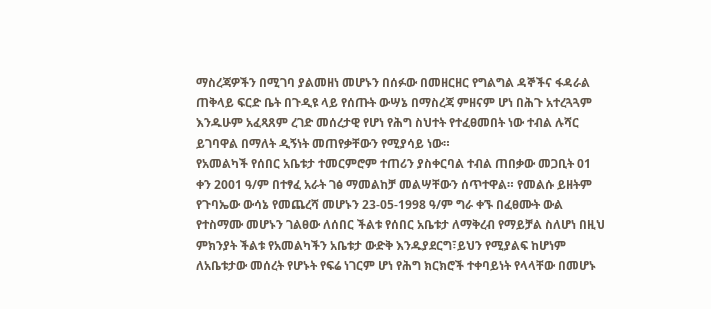ማስረጃዎችን በሚገባ ያልመዘነ መሆኑን በሰፉው በመዘርዘር የግልግል ዳኞችና ፋዳራል ጠቅላይ ፍርድ ቤት በጉዲዩ ላይ የሰጡት ውሣኔ በማስረጃ ምዘናም ሆነ በሕጉ አተረጓጓም እንዱሁም አፈጻጸም ረገድ መሰረታዊ የሆነ የሕግ ስህተት የተፈፀመበት ነው ተብል ሉሻር ይገባዋል በማለት ዲኝነት መጠየቃቸውን የሚያሳይ ነው።
የአመልካች የሰበር አቤቱታ ተመርምሮም ተጠሪን ያስቀርባል ተብል ጠበቃው መጋቢት 01 ቀን 2001 ዓ/ም በተፃፈ አራት ገፅ ማመልከቻ መልሣቸውን ሰጥተዋል። የመልሱ ይዘትም የጉባኤው ውሳኔ የመጨረሻ መሆኑን 23-05-1998 ዓ/ም ግራ ቀኙ በፈፀሙት ውል የተስማሙ መሆኑን ገልፀው ለሰበር ችልቱ የሰበር አቤቱታ ለማቅረብ የማይቻል ስለሆነ በዚህ ምክንያት ችልቱ የአመልካችን አቤቱታ ውድቅ እንዱያደርግ፣ይህን የሚያልፍ ከሆነም ለአቤቱታው መሰረት የሆኑት የፍሬ ነገርም ሆነ የሕግ ክርክሮች ተቀባይነት የላላቸው በመሆኑ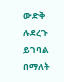ውድቅ ሉደረጉ ይገባል በማለት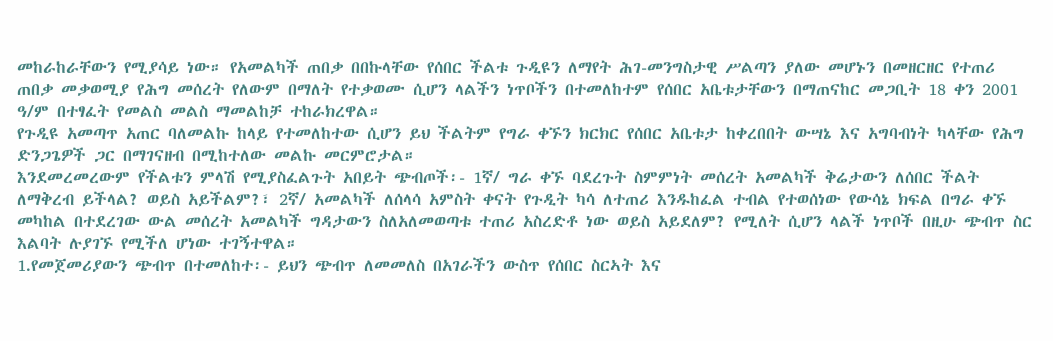መከራከራቸውን የሚያሳይ ነው። የአመልካች ጠበቃ በበኩላቸው የሰበር ችልቱ ጉዲዩን ለማየት ሕገ-መንግስታዊ ሥልጣን ያለው መሆኑን በመዘርዘር የተጠሪ ጠበቃ መቃወሚያ የሕግ መሰረት የለውም በማለት የተቃወሙ ሲሆን ላልችን ነጥቦችን በተመለከተም የሰበር አቤቱታቸውን በማጠናከር መጋቢት 18 ቀን 2001 ዓ/ም በተፃፈት የመልስ መልስ ማመልከቻ ተከራክረዋል።
የጉዲዩ አመጣጥ አጠር ባለመልኩ ከላይ የተመለከተው ሲሆን ይህ ችልትም የግራ ቀኙን ክርክር የሰበር አቤቱታ ከቀረበበት ውሣኔ እና አግባብነት ካላቸው የሕግ ድንጋጌዎች ጋር በማገናዘብ በሚከተለው መልኩ መርምሮታል።
እንደመረመረውም የችልቱን ምላሽ የሚያስፈልጉት አበይት ጭብጦች፡- 1ኛ/ ግራ ቀኙ ባደረጉት ስምምነት መሰረት አመልካች ቅሬታውን ለሰበር ችልት ለማቅረብ ይችላል? ወይስ አይችልም?፣ 2ኛ/ አመልካች ለሰላሳ አምስት ቀናት የጉዲት ካሳ ለተጠሪ እንዱከፈል ተብል የተወሰነው የውሳኔ ክፍል በግራ ቀኙ መካከል በተደረገው ውል መሰረት አመልካች ግዳታውን ስለአለመወጣቱ ተጠሪ አስረድቶ ነው ወይስ አይደለም? የሚለት ሲሆን ላልች ነጥቦች በዚሁ ጭብጥ ስር እልባት ሉያገኙ የሚችለ ሆነው ተገኝተዋል።
1.የመጀመሪያውን ጭብጥ በተመለከተ፡- ይህን ጭብጥ ለመመለስ በአገራችን ውስጥ የሰበር ስርኣት እና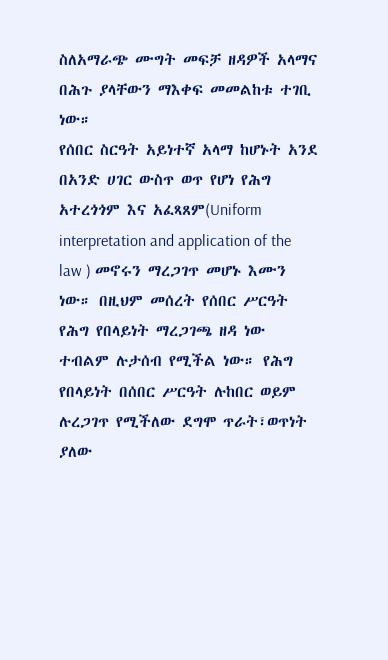ስለአማራጭ ሙግት መፍቻ ዘዳዎች አላማና በሕጉ ያላቸውን ማእቀፍ መመልከቱ ተገቢ ነው።
የሰበር ስርዓት አይነተኛ አላማ ከሆኑት አንደ በአንድ ሀገር ውስጥ ወጥ የሆነ የሕግ አተረጎጎም እና አፈጻጸም(Uniform interpretation and application of the law ) መኖሩን ማረጋገጥ መሆኑ እሙን ነው። በዚህም መሰረት የሰበር ሥርዓት የሕግ የበላይነት ማረጋገጫ ዘዳ ነው ተብልም ሉታሰብ የሚችል ነው። የሕግ የበላይነት በሰበር ሥርዓት ሉከበር ወይም ሉረጋገጥ የሚችለው ደግሞ ጥራት፣ወጥነት ያለው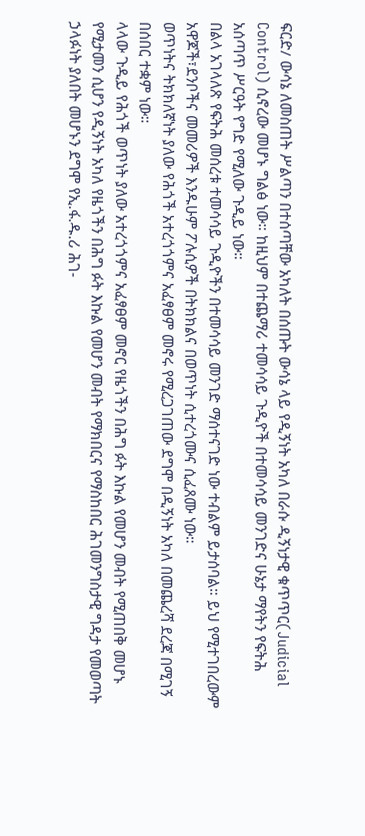ፍርድ/ ውሳኔ ለመስጠት ሥልጣን በተሰጣቸው አካለት በሰጡት ውሳኔ ላይ የዲኝነት አካለ በራሱ ዲኝነታዊ ቁጥጥር(Judicial Control) ሲኖረው መሆኑ ግልፅ ነው። ከዚህም በተጨማሪ ተመሳሳይ ጉዲዮች በተመሳሳይ መንገድና ሁኔታ ማየትን የፍትሕ አሰጣጥ ሥርዓት የግድ የሚለው ጉዲይ ነው።
በልላ አገላለጽ የፍትሕ መሰረቱ ተመሳሳይ ጉዲዮችን በተመሳሳይ መንገድ ማሰተናገድ ነው ተብልም ይታሰባል። ይህ የሚተገበረውም አዋጆች፣ደንቦችና መመሪዎች እንዱሁም ፖሉሲዎች በትክክልና በወጥነት ሲተረጎሙና ሲፈጸሙ ነው።
ወጥነትና ትክክለኛነት ያለው የሕጎች አተረጎጎምና አፈፃፀም መኖሩ የሚረጋገጠው ደግሞ በዲኝነት አካለ በመጨረሻ ደረጃ በሚገኝ በሰበር ተቋም ነው።
ላላው ጉዲይ የሕጎች ወጥነት ያለው አተረጎጎምና አፈፃፀም መኖር የዜጎችን በሕግ ፉት እኩል የመሆን መብት የሚጠበቅ መሆኑ የሚታመን ሲሆን የዲኝነት አካለ የዜጎችን በሕግ ፉት እኩል የመሆን መብት የማክበርና የማስከበር ሕገመንግስታዊ ግዳታ የመወጣት ኃላፉነት ያለበት መሆኑን ደግሞ የኢ.ፋ.ዱ.ሪ ሕገ-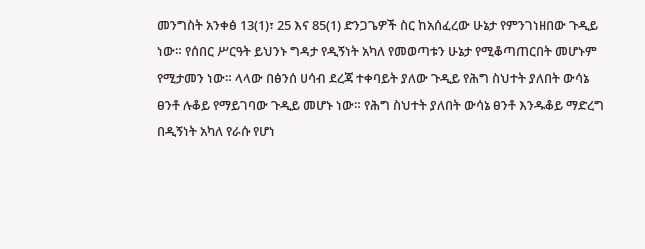መንግስት አንቀፅ 13(1)፣ 25 እና 85(1) ድንጋጌዎች ስር ከአሰፈረው ሁኔታ የምንገነዘበው ጉዲይ ነው። የሰበር ሥርዓት ይህንኑ ግዳታ የዲኝነት አካለ የመወጣቱን ሁኔታ የሚቆጣጠርበት መሆኑም የሚታመን ነው። ላላው በፅንሰ ሀሳብ ደረጃ ተቀባይት ያለው ጉዲይ የሕግ ስህተት ያለበት ውሳኔ ፀንቶ ሉቆይ የማይገባው ጉዲይ መሆኑ ነው። የሕግ ስህተት ያለበት ውሳኔ ፀንቶ እንዱቆይ ማድረግ በዲኝነት አካለ የራሱ የሆነ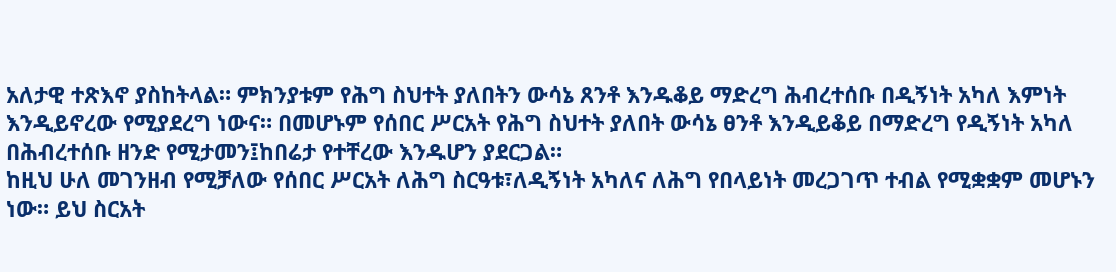አለታዊ ተጽእኖ ያስከትላል። ምክንያቱም የሕግ ስህተት ያለበትን ውሳኔ ጸንቶ እንዱቆይ ማድረግ ሕብረተሰቡ በዲኝነት አካለ እምነት እንዲይኖረው የሚያደረግ ነውና። በመሆኑም የሰበር ሥርአት የሕግ ስህተት ያለበት ውሳኔ ፀንቶ እንዲይቆይ በማድረግ የዲኝነት አካለ በሕብረተሰቡ ዘንድ የሚታመን፤ከበሬታ የተቸረው እንዱሆን ያደርጋል።
ከዚህ ሁለ መገንዘብ የሚቻለው የሰበር ሥርአት ለሕግ ስርዓቱ፣ለዲኝነት አካለና ለሕግ የበላይነት መረጋገጥ ተብል የሚቋቋም መሆኑን ነው። ይህ ስርአት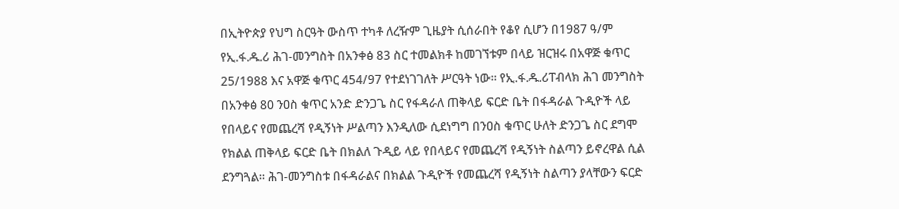በኢትዮጵያ የህግ ስርዓት ውስጥ ተካቶ ለረዥም ጊዜያት ሲሰራበት የቆየ ሲሆን በ1987 ዓ/ም የኢ.ፋ.ዱ.ሪ ሕገ-መንግስት በአንቀፅ 83 ስር ተመልክቶ ከመገኘቱም በላይ ዝርዝሩ በአዋጅ ቁጥር 25/1988 እና አዋጅ ቁጥር 454/97 የተደነገገለት ሥርዓት ነው። የኢ.ፋ.ዱ.ሪፐብላክ ሕገ መንግስት በአንቀፅ 80 ንዐስ ቁጥር አንድ ድንጋጌ ስር የፋዳራለ ጠቅላይ ፍርድ ቤት በፋዳራል ጉዲዮች ላይ የበላይና የመጨረሻ የዲኝነት ሥልጣን እንዲለው ሲደነግግ በንዐስ ቁጥር ሁለት ድንጋጌ ስር ደግሞ የክልል ጠቅላይ ፍርድ ቤት በክልለ ጉዲይ ላይ የበላይና የመጨረሻ የዲኝነት ስልጣን ይኖረዋል ሲል ደንግጓል። ሕገ-መንግስቱ በፋዳራልና በክልል ጉዲዮች የመጨረሻ የዲኝነት ስልጣን ያላቸውን ፍርድ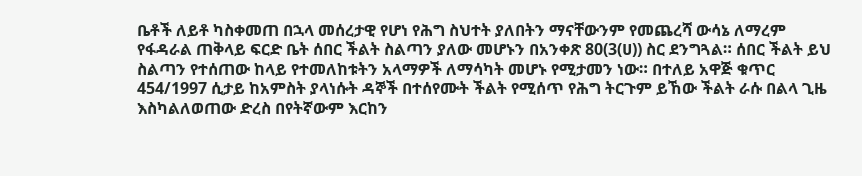ቤቶች ለይቶ ካስቀመጠ በኋላ መሰረታዊ የሆነ የሕግ ስህተት ያለበትን ማናቸውንም የመጨረሻ ውሳኔ ለማረም የፋዳራል ጠቅላይ ፍርድ ቤት ሰበር ችልት ስልጣን ያለው መሆኑን በአንቀጽ 80(3(ሀ)) ስር ደንግጓል። ሰበር ችልት ይህ ስልጣን የተሰጠው ከላይ የተመለከቱትን አላማዎች ለማሳካት መሆኑ የሚታመን ነው። በተለይ አዋጅ ቁጥር 454/1997 ሲታይ ከአምስት ያላነሱት ዳኞች በተሰየሙት ችልት የሚሰጥ የሕግ ትርጉም ይኸው ችልት ራሱ በልላ ጊዜ እስካልለወጠው ድረስ በየትኛውም እርከን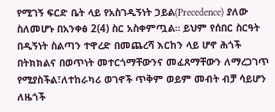የሚገኝ ፍርድ ቤት ላይ የአስገዲኝነት ኃይል(Precedence) ያለው ስለመሆኑ በአንቀፅ 2(4) ስር አስቀምጧል። ይህም የሰበር ስርዓት በዲኝነት ስልጣን ተዋረድ በመጨረሻ እርከን ላይ ሆኖ ሕጎች በትክክልና በወጥነት መተርጎማቸውንና መፈጸማቸውን ለማረጋገጥ የሚያስችል፣ለተከራካሪ ወገኖች ጥቅም ወይም መብት ብቻ ሳይሆን ለዜጎች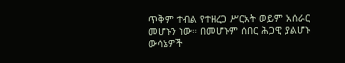ጥቅም ተብል የተዘረጋ ሥርአት ወይም አሰራር መሆኑን ነው። በመሆኑም ሰበር ሕጋዊ ያልሆኑ ውሳኔዎች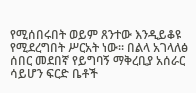የሚሰበሩበት ወይም ጸንተው እንዲይቆዩ የሚደረግበት ሥርአት ነው። በልላ አገላለፅ ሰበር መደበኛ የይግባኝ ማቅረቢያ አሰራር ሳይሆን ፍርድ ቤቶች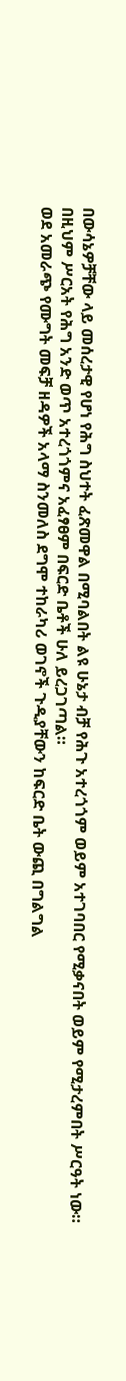በውሳኔዎቻቸው ላይ መሰረታዊ የሆነ የሕግ ስህተት ፈጽመዋል በሚባልበት ልዩ ሁኔታ ብቻ የሕጉ አተረጎጎም ወይም አተገባበር የሚቃናበት ወይም የሚታረምበት ሥርዓት ነው። በዚህም ሥርአት የሕግ አንድ ወጥ አተረጎጎምና አፈፃፀም በፍርድ ቤቶች ሁለ ይረጋገጣል።
ወደ አመራጭ የሙግት መፍቻ ዘዳዎች አላማ ስንመለስ ደግሞ ተከራካሪ ወገኖች ጉዲያቸውን ከፍርድ ቤት ውጪ በግልግል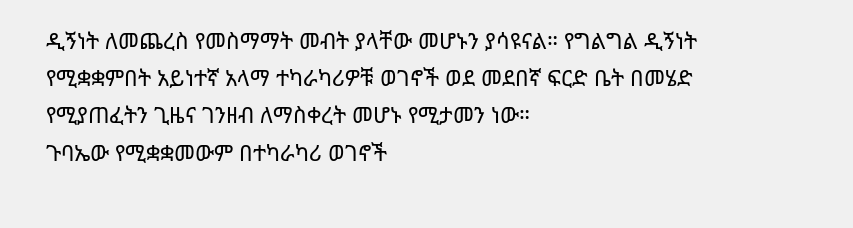ዲኝነት ለመጨረስ የመስማማት መብት ያላቸው መሆኑን ያሳዩናል። የግልግል ዲኝነት የሚቋቋምበት አይነተኛ አላማ ተካራካሪዎቹ ወገኖች ወደ መደበኛ ፍርድ ቤት በመሄድ የሚያጠፈትን ጊዜና ገንዘብ ለማስቀረት መሆኑ የሚታመን ነው።
ጉባኤው የሚቋቋመውም በተካራካሪ ወገኖች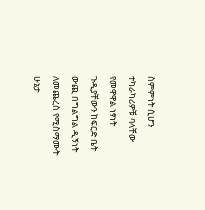ስምምነት ሲሆን ተካራካሪዎቹ ባላቸው የመዋዋል ነፃነት ጉዲያቸውን ከፍርድ ቤት ውጪ በግልግል ዲኝነት ለመጨረስ የሚስማሙት ሁኔታ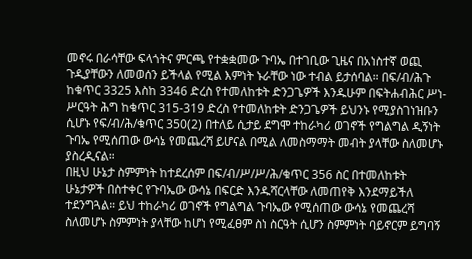መኖሩ በራሳቸው ፍላጎትና ምርጫ የተቋቋመው ጉባኤ በተገቢው ጊዜና በአነስተኛ ወጪ ጉዲያቸውን ለመወሰን ይችላል የሚል እምነት ኑራቸው ነው ተብል ይታሰባል። በፍ/ብ/ሕጉ ከቁጥር 3325 እስከ 3346 ድረስ የተመለከቱት ድንጋጌዎች እንዱሁም በፍትሐብሕር ሥነ-ሥርዓት ሕግ ከቁጥር 315-319 ድረስ የተመለከቱት ድንጋጌዎች ይህንኑ የሚያስገነዝቡን ሲሆኑ የፍ/ብ/ሕ/ቁጥር 350(2) በተለይ ሲታይ ደግሞ ተከራካሪ ወገኖች የግልግል ዲኝነት ጉባኤ የሚሰጠው ውሳኔ የመጨረሻ ይሆናል በሚል ለመስማማት መብት ያላቸው ስለመሆኑ ያስረዲናል።
በዚህ ሁኔታ ስምምነት ከተደረሰም በፍ/ብ/ሥ/ሥ/ሕ/ቁጥር 356 ስር በተመለከቱት ሁኔታዎች በስተቀር የጉባኤው ውሳኔ በፍርድ እንዱሻርላቸው ለመጠየቅ እንደማይችለ ተደንግጓል። ይህ ተከራካሪ ወገኖች የግልግል ጉባኤው የሚሰጠው ውሳኔ የመጨረሻ ስለመሆኑ ስምምነት ያላቸው ከሆነ የሚፈፀም ስነ ስርዓት ሲሆን ስምምነት ባይኖርም ይግባኝ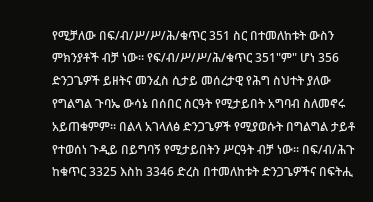የሚቻለው በፍ/ብ/ሥ/ሥ/ሕ/ቁጥር 351 ስር በተመለከቱት ውስን ምክንያቶች ብቻ ነው። የፍ/ብ/ሥ/ሥ/ሕ/ቁጥር 351"ም" ሆነ 356 ድንጋጌዎች ይዘትና መንፈስ ሲታይ መሰረታዊ የሕግ ስህተት ያለው የግልግል ጉባኤ ውሳኔ በሰበር ስርዓት የሚታይበት አግባብ ስለመኖሩ አይጠቁምም። በልላ አገላለፅ ድንጋጌዎች የሚያወሱት በግልግል ታይቶ የተወሰነ ጉዲይ በይግባኝ የሚታይበትን ሥርዓት ብቻ ነው። በፍ/ብ/ሕጉ ከቁጥር 3325 እስከ 3346 ድረስ በተመለከቱት ድንጋጌዎችና በፍትሒ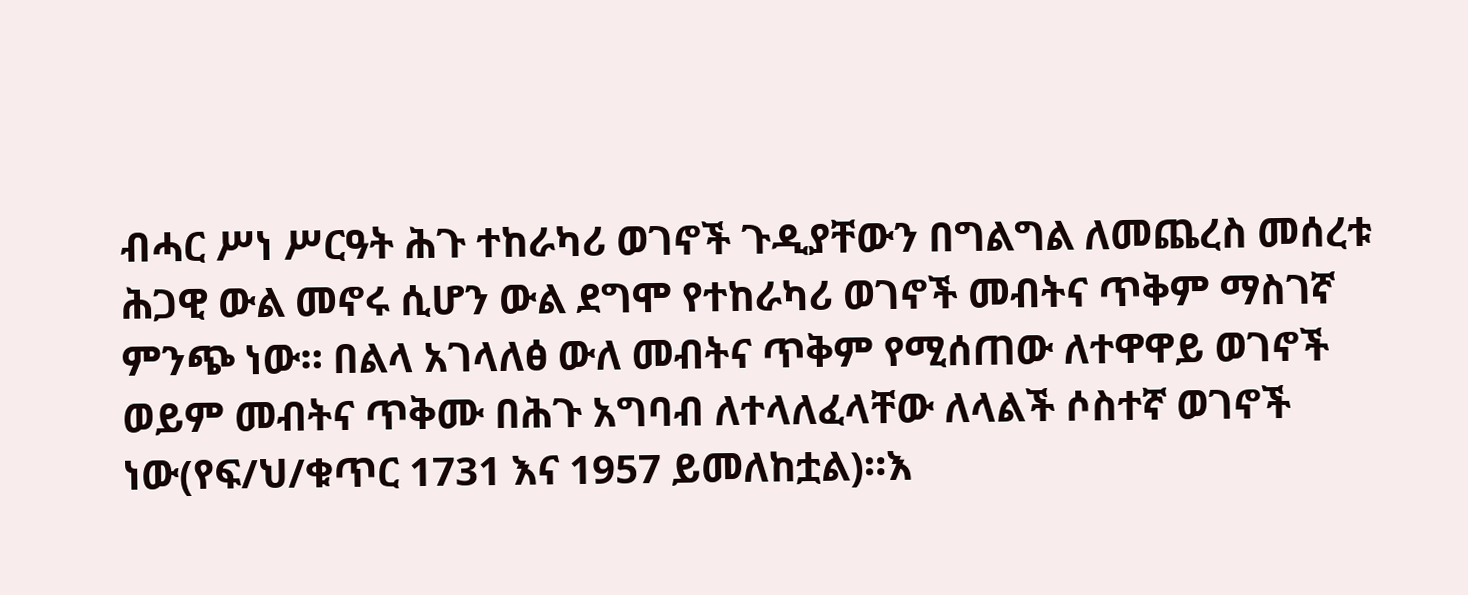ብሓር ሥነ ሥርዓት ሕጉ ተከራካሪ ወገኖች ጉዲያቸውን በግልግል ለመጨረስ መሰረቱ ሕጋዊ ውል መኖሩ ሲሆን ውል ደግሞ የተከራካሪ ወገኖች መብትና ጥቅም ማስገኛ ምንጭ ነው። በልላ አገላለፅ ውለ መብትና ጥቅም የሚሰጠው ለተዋዋይ ወገኖች ወይም መብትና ጥቅሙ በሕጉ አግባብ ለተላለፈላቸው ለላልች ሶስተኛ ወገኖች ነው(የፍ/ህ/ቁጥር 1731 እና 1957 ይመለከቷል)።እ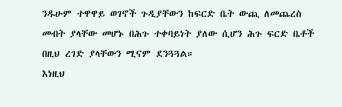ንዱሁም ተዋዋይ ወገኖች ጉዲያቸውን ከፍርድ ቤት ውጪ ለመጨረስ መብት ያላቸው መሆኑ በሕጉ ተቀባይነት ያለው ሲሆን ሕጉ ፍርድ ቤቶች በዚህ ረገድ ያላቸውን ሚናም ደንጓጓል።
እነዚህ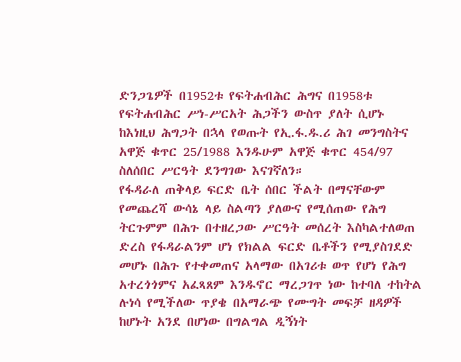ድንጋጌዎች በ1952ቱ የፍትሐብሕር ሕግና በ1958ቱ የፍትሐብሕር ሥነ-ሥርአት ሕጋችን ውስጥ ያለት ሲሆኑ ከእነዚህ ሕግጋት በኋላ የወጡት የኢ.ፋ.ዱ.ሪ ሕገ መንግስትና አዋጅ ቁጥር 25/1988 እንዱሁም አዋጅ ቁጥር 454/97 ስለሰበር ሥርዓት ደንግገው እናገኛለን።
የፋዳራለ ጠቅላይ ፍርድ ቤት ሰበር ችልት በማናቸውም የመጨረሻ ውሳኔ ላይ ስልጣን ያለውና የሚሰጠው የሕግ ትርጉምም በሕጉ በተዘረጋው ሥርዓት መሰረት እስካልተለወጠ ድረስ የፋዳራልንም ሆነ የክልል ፍርድ ቤቶችን የሚያስገደድ መሆኑ በሕጉ የተቀመጠና አላማው በአገሪቱ ወጥ የሆነ የሕግ አተረጎጎምና አፈጻጸም እንዱኖር ማረጋገጥ ነው ከተባለ ተከትል ሉነሳ የሚችለው ጥያቄ በአማራጭ የሙግት መፍቻ ዘዳዎች ከሆኑት አንደ በሆነው በግልግል ዲኝነት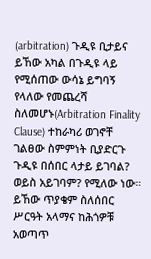(arbitration) ጉዲዩ ቢታይና ይኸው አካል በጉዲዩ ላይ የሚሰጠው ውሳኔ ይግባኝ የላለው የመጨረሻ ስለመሆኑ(Arbitration Finality Clause) ተከራካሪ ወገኖቸ ገልፀው ስምምነት ቢያድርጉ ጉዲዩ በሰበር ላታይ ይገባል? ወይስ አይገባም? የሚለው ነው። ይኸው ጥያቄም ስለሰበር ሥርዓት አላማና ከሕጎዎቹ አወጣጥ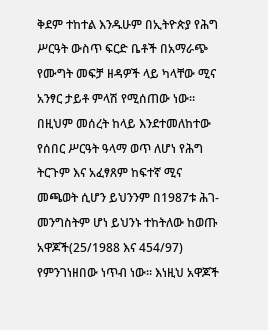ቅደም ተከተል እንዱሁም በኢትዮጵያ የሕግ ሥርዓት ውስጥ ፍርድ ቤቶች በአማራጭ የሙግት መፍቻ ዘዳዎች ላይ ካላቸው ሚና አንፃር ታይቶ ምላሽ የሚሰጠው ነው። በዚህም መሰረት ከላይ እንደተመለከተው የሰበር ሥርዓት ዓላማ ወጥ ለሆነ የሕግ ትርጉም እና አፈፃጸም ከፍተኛ ሚና መጫወት ሲሆን ይህንንም በ1987ቱ ሕገ-መንግስትም ሆነ ይህንኑ ተከትለው ከወጡ አዋጆች(25/1988 እና 454/97) የምንገነዘበው ነጥብ ነው። እነዚህ አዋጆች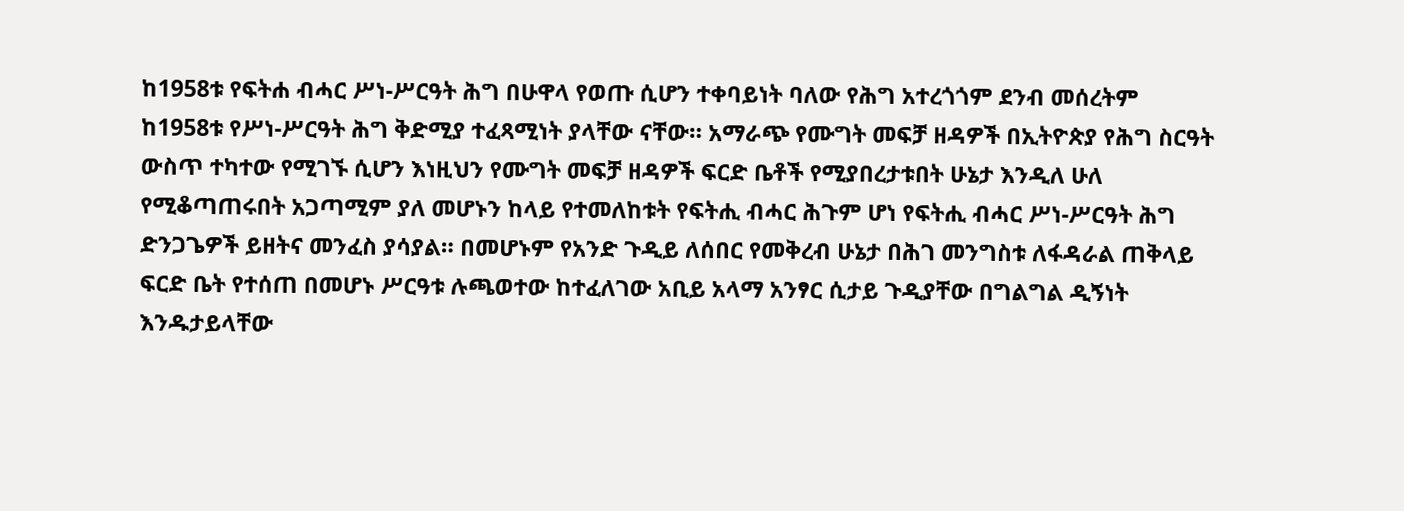ከ1958ቱ የፍትሐ ብሓር ሥነ-ሥርዓት ሕግ በሁዋላ የወጡ ሲሆን ተቀባይነት ባለው የሕግ አተረጎጎም ደንብ መሰረትም ከ1958ቱ የሥነ-ሥርዓት ሕግ ቅድሚያ ተፈጻሚነት ያላቸው ናቸው። አማራጭ የሙግት መፍቻ ዘዳዎች በኢትዮጵያ የሕግ ስርዓት ውስጥ ተካተው የሚገኙ ሲሆን እነዚህን የሙግት መፍቻ ዘዳዎች ፍርድ ቤቶች የሚያበረታቱበት ሁኔታ እንዲለ ሁለ የሚቆጣጠሩበት አጋጣሚም ያለ መሆኑን ከላይ የተመለከቱት የፍትሒ ብሓር ሕጉም ሆነ የፍትሒ ብሓር ሥነ-ሥርዓት ሕግ ድንጋጌዎች ይዘትና መንፈስ ያሳያል። በመሆኑም የአንድ ጉዲይ ለሰበር የመቅረብ ሁኔታ በሕገ መንግስቱ ለፋዳራል ጠቅላይ ፍርድ ቤት የተሰጠ በመሆኑ ሥርዓቱ ሉጫወተው ከተፈለገው አቢይ አላማ አንፃር ሲታይ ጉዲያቸው በግልግል ዲኝነት እንዱታይላቸው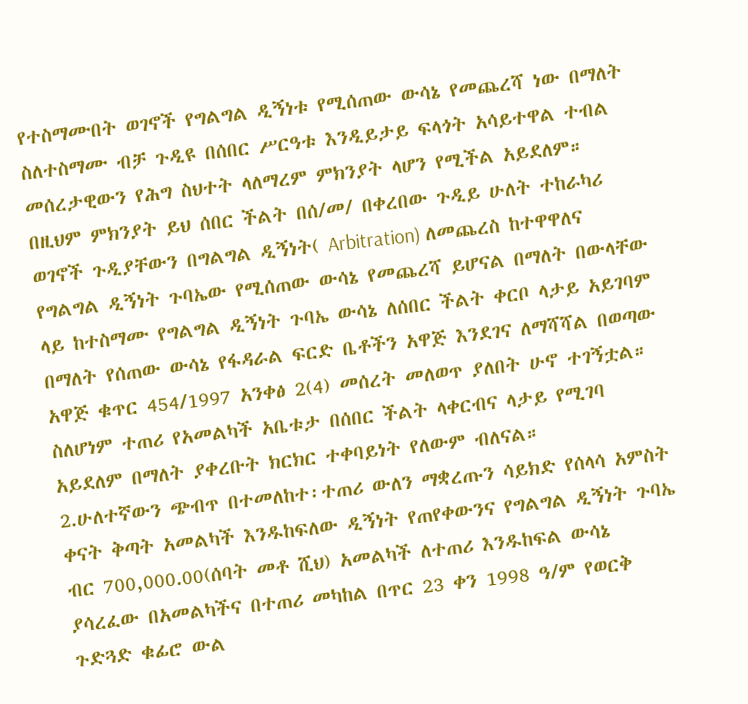የተስማሙበት ወገኖች የግልግል ዲኝነቱ የሚሰጠው ውሳኔ የመጨረሻ ነው በማለት ስለተስማሙ ብቻ ጉዲዩ በሰበር ሥርዓቱ እንዲይታይ ፍላጎት አሳይተዋል ተብል መሰረታዊውን የሕግ ስህተት ላለማረም ምክንያት ላሆን የሚችል አይደለም። በዚህም ምክንያት ይህ ሰበር ችልት በሰ/መ/ በቀረበው ጉዲይ ሁለት ተከራካሪ ወገኖች ጉዲያቸውን በግልግል ዲኝነት( Arbitration) ለመጨረስ ከተዋዋለና የግልግል ዲኝነት ጉባኤው የሚሰጠው ውሳኔ የመጨረሻ ይሆናል በማለት በውላቸው ላይ ከተስማሙ የግልግል ዲኝነት ጉባኤ ውሳኔ ለሰበር ችልት ቀርቦ ላታይ አይገባም በማለት የሰጠው ውሳኔ የፋዳራል ፍርድ ቤቶችን አዋጅ እንደገና ለማሻሻል በወጣው አዋጅ ቁጥር 454/1997 አንቀፅ 2(4) መሰረት መለወጥ ያለበት ሁኖ ተገኝቷል። ስለሆነም ተጠሪ የአመልካች አቤቱታ በሰበር ችልት ላቀርብና ላታይ የሚገባ አይደለም በማለት ያቀረቡት ክርክር ተቀባይነት የለውም ብለናል።
2.ሁለተኛውን ጭብጥ በተመለከተ፡ተጠሪ ውለን ማቋረጡን ሳይክድ የሰላሳ አምስት ቀናት ቅጣት አመልካች እንዱከፍለው ዲኝነት የጠየቀውንና የግልግል ዲኝነት ጉባኤ ብር 700,000.00(ሰባት መቶ ሺህ) አመልካች ለተጠሪ እንዱከፍል ውሳኔ ያሳረፈው በአመልካችና በተጠሪ መካከል በጥር 23 ቀን 1998 ዓ/ም የወርቅ ጉድጓድ ቁፊሮ ውል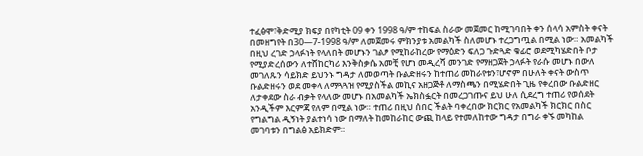ተፈፅሞ፣ቅድሚያ ክፍያ በየካቲት 09 ቀን 1998 ዓ/ም ተከፍል ስራው መጀመር ከሚገባበት ቀን ሰላሳ አምስት ቀናት በመዘግየት በ30—7-1998 ዓ/ም ለመጀመሩ ምክንያቱ አመልካች ስለመሆኑ ተረጋግጧል በሚል ነው። አመልካች በዚህ ረገድ ኃላፉነት የላለበት መሆኑን ገልፆ የሚከራከረው የማዕድን ፍለጋ ጉድጓድ ቁፊሮ ወደሚካሄድበት ቦታ የሚያድረሰውን ለተሸከርካሪ እንቅስቃሴ አመቺ የሆነ መዲረሻ መንገድ የማዘጋጀት ኃላፉት የራሱ መሆኑ በውለ መገለጹን ሳይክድ ይህንኑ ግዳታ ለመወጣት ቡልድዘሩን ከተጠሪ መከራየቱን፣ሆኖም በሁለት ቀናት ውስጥ ቡልድዘሩን ወደ መቀላ ለማጓጓዝ የሚያስችል መኪና አዘጋጅቶ ለማስጫን በሚሄድበት ጊዜ የቀረበው ቡልድዘር ለታቀደው ስራ ብቃት የላለው መሆኑ በአመልካች ኤክስፏርት በመረጋገጡና ይህ ሁለ ሲደረግ ተጠሪ የወሰደት አንዲችም እርምጃ የለም በሚል ነው። ተጠሪ በዚህ ሰበር ችልት ባቀረበው ክርክር የአመልካች ክርክር በስር የግልግል ዲኝነት ያልተነሳ ነው በማለት ከመከራከር ውጪ ከላይ የተመለከተው ግዳታ በግራ ቀኙ መካከል መገባቱን በግልፅ አይክድም።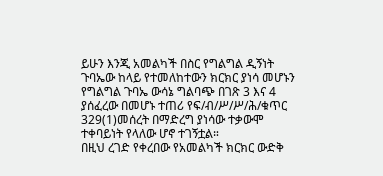ይሁን እንጂ አመልካች በስር የግልግል ዲኝነት ጉባኤው ከላይ የተመለከተውን ክርክር ያነሳ መሆኑን የግልግል ጉባኤ ውሳኔ ግልባጭ በገጽ 3 እና 4 ያሰፈረው በመሆኑ ተጠሪ የፍ/ብ/ሥ/ሥ/ሕ/ቁጥር 329(1)መሰረት በማድረግ ያነሳው ተቃውሞ ተቀባይነት የላለው ሆኖ ተገኝቷል።
በዚህ ረገድ የቀረበው የአመልካች ክርክር ውድቅ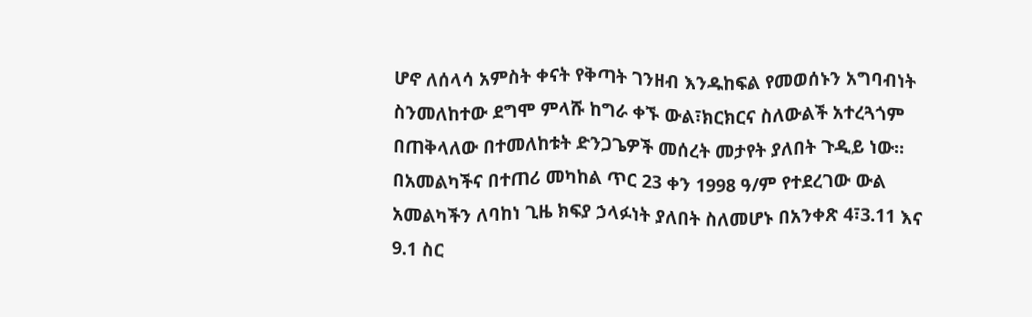ሆኖ ለሰላሳ አምስት ቀናት የቅጣት ገንዘብ እንዱከፍል የመወሰኑን አግባብነት ስንመለከተው ደግሞ ምላሹ ከግራ ቀኙ ውል፣ክርክርና ስለውልች አተረጓጎም በጠቅላለው በተመለከቱት ድንጋጌዎች መሰረት መታየት ያለበት ጉዲይ ነው።
በአመልካችና በተጠሪ መካከል ጥር 23 ቀን 1998 ዓ/ም የተደረገው ውል አመልካችን ለባከነ ጊዜ ክፍያ ኃላፉነት ያለበት ስለመሆኑ በአንቀጽ 4፣3.11 እና 9.1 ስር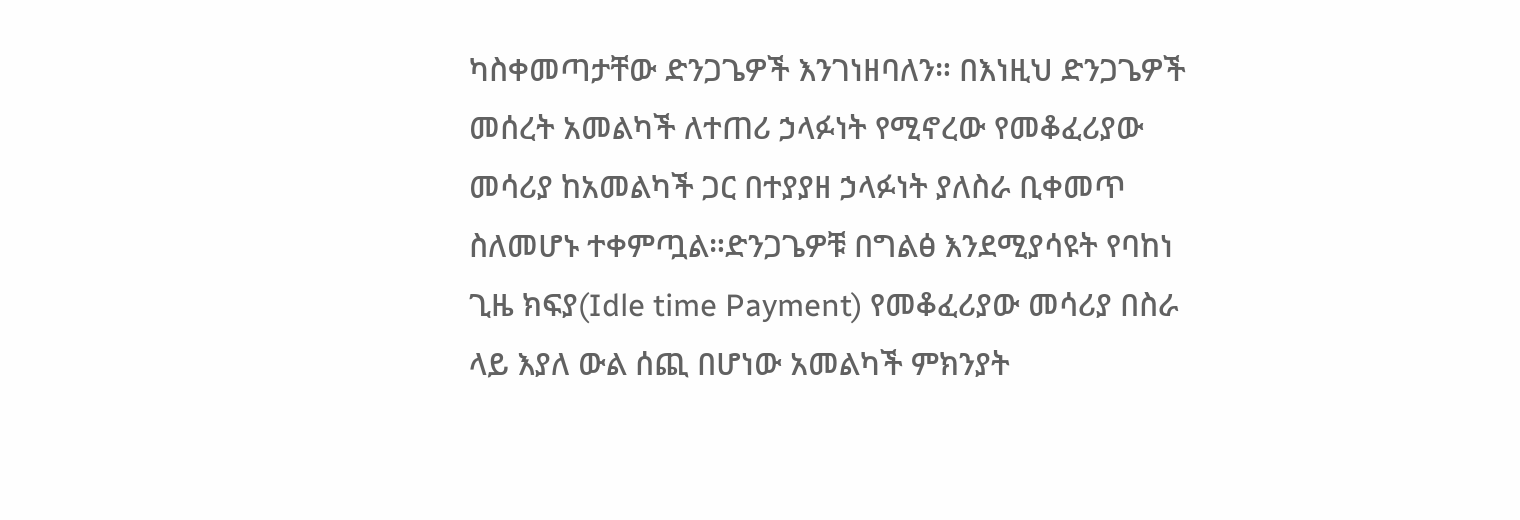ካስቀመጣታቸው ድንጋጌዎች እንገነዘባለን። በእነዚህ ድንጋጌዎች መሰረት አመልካች ለተጠሪ ኃላፉነት የሚኖረው የመቆፈሪያው መሳሪያ ከአመልካች ጋር በተያያዘ ኃላፉነት ያለስራ ቢቀመጥ ስለመሆኑ ተቀምጧል።ድንጋጌዎቹ በግልፅ እንደሚያሳዩት የባከነ ጊዜ ክፍያ(Idle time Payment) የመቆፈሪያው መሳሪያ በስራ ላይ እያለ ውል ሰጪ በሆነው አመልካች ምክንያት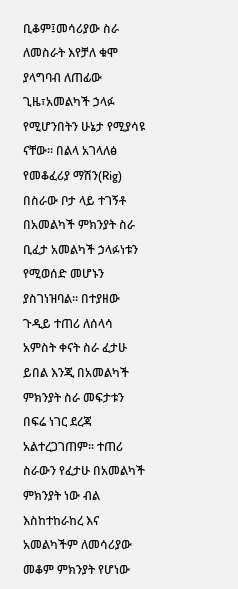ቢቆም፤መሳሪያው ስራ ለመስራት እየቻለ ቁሞ ያላግባብ ለጠፊው ጊዜ፣አመልካች ኃላፉ የሚሆንበትን ሁኔታ የሚያሳዩ ናቸው። በልላ አገላለፅ የመቆፈሪያ ማሽን(Rig) በስራው ቦታ ላይ ተገኝቶ በአመልካች ምክንያት ስራ ቢፈታ አመልካች ኃላፉነቱን የሚወሰድ መሆኑን ያስገነዝባል። በተያዘው ጉዲይ ተጠሪ ለሰላሳ አምስት ቀናት ስራ ፈታሁ ይበል እንጂ በአመልካች ምክንያት ስራ መፍታቱን በፍሬ ነገር ደረጃ አልተረጋገጠም። ተጠሪ ስራውን የፈታሁ በአመልካች ምክንያት ነው ብል እስከተከራከረ እና አመልካችም ለመሳሪያው መቆም ምክንያት የሆነው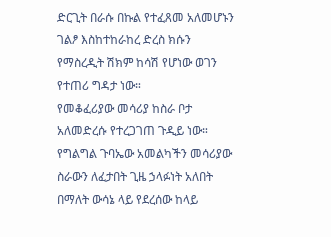ድርጊት በራሱ በኩል የተፈጸመ አለመሆኑን ገልፆ እስከተከራከረ ድረስ ክሱን የማስረዲት ሽክም ከሳሽ የሆነው ወገን የተጠሪ ግዳታ ነው።
የመቆፈሪያው መሳሪያ ከስራ ቦታ አለመድረሱ የተረጋገጠ ጉዲይ ነው። የግልግል ጉባኤው አመልካችን መሳሪያው ስራውን ለፈታበት ጊዜ ኃላፉነት አለበት በማለት ውሳኔ ላይ የደረሰው ከላይ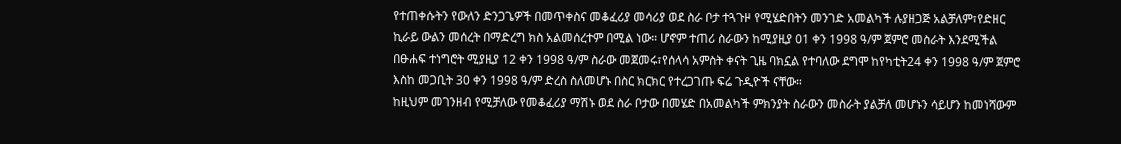የተጠቀሱትን የውለን ድንጋጌዎች በመጥቀስና መቆፈሪያ መሳሪያ ወደ ስራ ቦታ ተጓጉዞ የሚሄድበትን መንገድ አመልካች ሉያዘጋጅ አልቻለም፣የድዘር ኪራይ ውልን መሰረት በማድረግ ክስ አልመሰረተም በሚል ነው። ሆኖም ተጠሪ ስራውን ከሚያዚያ 01 ቀን 1998 ዓ/ም ጀምሮ መስራት እንደሚችል በፁሐፍ ተነግሮት ሚያዚያ 12 ቀን 1998 ዓ/ም ስራው መጀመሩ፣የሰላሳ አምስት ቀናት ጊዜ ባክኗል የተባለው ደግሞ ከየካቲት24 ቀን 1998 ዓ/ም ጀምሮ እስከ መጋቢት 30 ቀን 1998 ዓ/ም ድረስ ስለመሆኑ በስር ክርክር የተረጋገጡ ፍሬ ጉዲዮች ናቸው።
ከዚህም መገንዘብ የሚቻለው የመቆፈሪያ ማሽኑ ወደ ስራ ቦታው በመሄድ በአመልካች ምክንያት ስራውን መስራት ያልቻለ መሆኑን ሳይሆን ከመነሻውም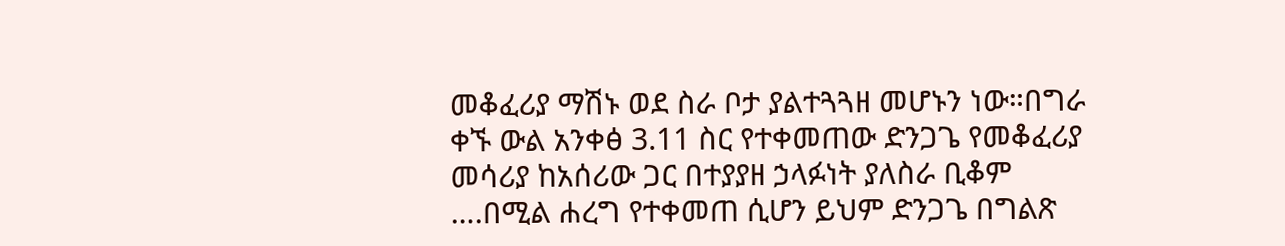መቆፈሪያ ማሽኑ ወደ ስራ ቦታ ያልተጓጓዘ መሆኑን ነው።በግራ ቀኙ ውል አንቀፅ 3.11 ስር የተቀመጠው ድንጋጌ የመቆፈሪያ መሳሪያ ከአሰሪው ጋር በተያያዘ ኃላፉነት ያለስራ ቢቆም ….በሚል ሐረግ የተቀመጠ ሲሆን ይህም ድንጋጌ በግልጽ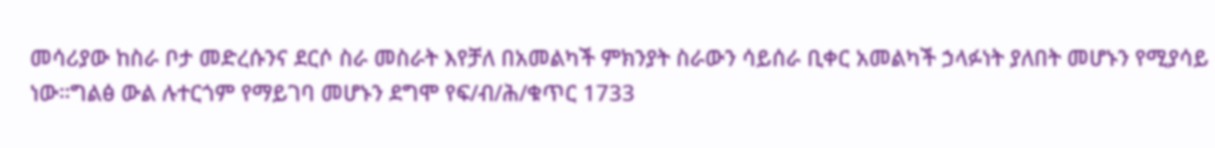መሳሪያው ከስራ ቦታ መድረሱንና ደርሶ ስራ መስራት እየቻለ በአመልካች ምክንያት ስራውን ሳይሰራ ቢቀር አመልካች ኃላፉነት ያለበት መሆኑን የሚያሳይ ነው።ግልፅ ውል ሉተርጎም የማይገባ መሆኑን ደግሞ የፍ/ብ/ሕ/ቁጥር 1733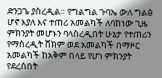ድንጋጌ ያስረዲል። የግልግል ጉባኤ ውለ ግልፅ ሆኖ እያለ እና ተጠሪ አመልካች ለባከነው ጊዜ ምክንያት መሆኑን ባላስረዲበት ሁኔታ የተጠሪን የማስረዲት ሸክም ወደ አመልካች በማዞር አመልካች ከአቅም በላይ የሆነ ምክንያት የደረሰበት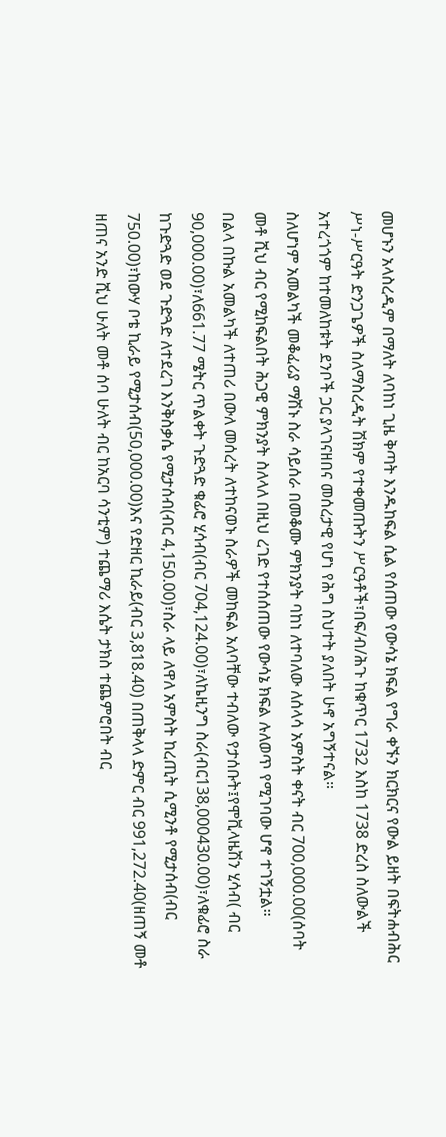መሆኑን አላስረዲም በማለት ለባከነ ጊዜ ቅጣት እንዱከፍል ሲል የሰጠው የውሳኔ ክፍል የግራ ቀኙን ክርክርና የውል ይዘት በፍትሐብሕር ሥነ-ሥርዓት ድንጋጌዎች ስለማስረዲት ሽክም የተቀመጡትን ሥርዓቶች፣በፍ/ብ/ሕጉ ከቁጥር 1732 እስከ 1738 ድረስ ስለውልች አተረጎጎም ከተመለከቱት ደንቦች ጋር ያላገናዘበና መሰረታዊ የሆነ የሕግ ስህተት ያለበት ሁኖ አግኝተናል።
ስለሆነም አመልካች መቆፈሪያ ማሽኑ ስራ ሳይሰራ በመቆሙ ምክንያት ባከነ ለተባለው ለሰላሳ አምስት ቀናት ብር 700,000.00(ሰባት መቶ ሺህ ብር የሚከፍልበት ሕጋዊ ምክንያት ስለላለ በዚህ ረገድ የተሰሰጠው የውሳኔ ክፍል ሉለወጥ የሚገባው ሆኖ ተገኝቷል።
በልላ በኩል አመልካች ለተጠሪ በውለ መሰረት ለተከናወኑ ስራዎች መከፍል አለባቸው ተብለው የታሰቡት፤የሞቪላዜሽን ሂሳብ( ብር 90,000.00)፣ለ661.77 ሜትር ጥልቀት ጉድጓድ ቁፊሮ ሂሳብ(ብር 704,124.00)፣ለኬዚንግ ስራ(ብር138,000430.00)፣ለቁፊሮ ስራ ከጉድጓድ ወደ ጉድጓድ ለተደረገ እንቅስቃሴ የሚታሰብ(ብር 4,150.00)፣ስራ ላይ ለዋለ አምስት ከረጢት ሲሚንቶ የሚታሰብ(ብር 750.00)፣ከውሃ ቦቴ ኪራይ የሚታሰብ(50,000.00)እና የድዘር ኪራይ(ብር 3,818.40) በጠቅላላ ድምር ብር 991,272.40(ዘጠኝ መቶ ዘጠና አንድ ሺህ ሁለት መቶ ሰባ ሁለት ብር ከአርባ ሳንቲም) ተጨማሪ እሴት ታክስ ተጨምሮበት ብር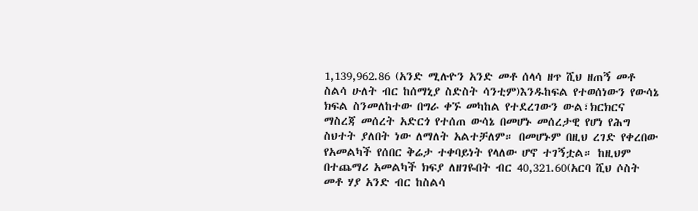1,139,962.86 (አንድ ሚሉዮን አንድ መቶ ሰላሳ ዘጥ ሺህ ዘጠኝ መቶ ስልሳ ሁለት ብር ከሰማኒያ ስድስት ሳንቲም)እንዱከፍል የተወሰነውን የውሳኔ ክፍል ስንመለከተው በግራ ቀኙ መካከል የተደረገውን ውል፣ክርክርና ማስረጃ መሰረት አድርጎ የተሰጠ ውሳኔ በመሆኑ መሰረታዊ የሆነ የሕግ ስህተት ያለበት ነው ለማለት አልተቻለም። በመሆኑም በዚህ ረገድ የቀረበው የአመልካች የሰበር ቅሬታ ተቀባይነት የላለው ሆኖ ተገኝቷል። ከዚህም በተጨማሪ አመልካች ክፍያ ለዘገዬበት ብር 40,321.60(አርባ ሺህ ሶስት መቶ ሃያ አንድ ብር ከስልሳ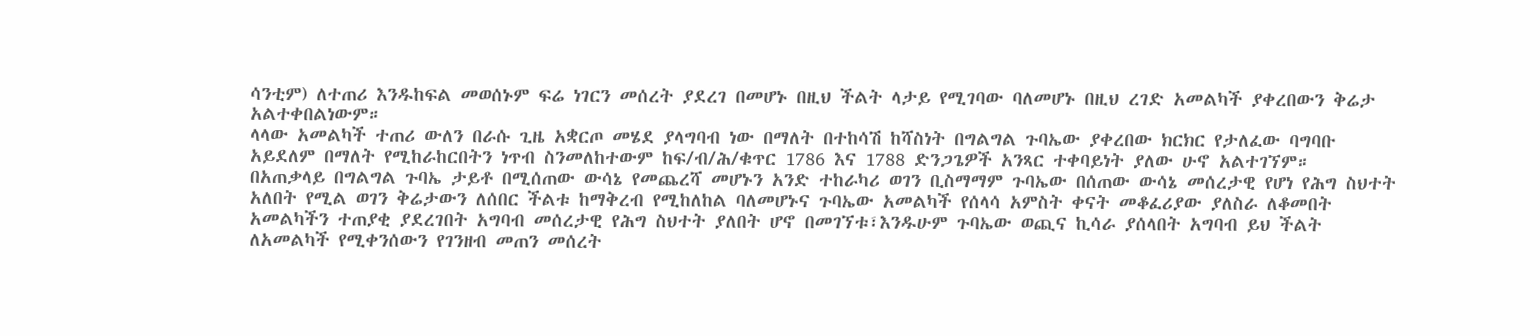ሳንቲም) ለተጠሪ እንዱከፍል መወሰኑም ፍሬ ነገርን መሰረት ያደረገ በመሆኑ በዚህ ችልት ላታይ የሚገባው ባለመሆኑ በዚህ ረገድ አመልካች ያቀረበውን ቅሬታ አልተቀበልነውም።
ላላው አመልካች ተጠሪ ውለን በራሱ ጊዜ አቋርጦ መሄደ ያላግባብ ነው በማለት በተከሳሽ ከሻስነት በግልግል ጉባኤው ያቀረበው ክርክር የታለፈው ባግባቡ አይደለም በማለት የሚከራከርበትን ነጥብ ስንመለከተውም ከፍ/ብ/ሕ/ቁጥር 1786 እና 1788 ድንጋጌዎች አንጻር ተቀባይነት ያለው ሁኖ አልተገኘም።
በአጠቃላይ በግልግል ጉባኤ ታይቶ በሚሰጠው ውሳኔ የመጨረሻ መሆኑን አንድ ተከራካሪ ወገን ቢስማማም ጉባኤው በሰጠው ውሳኔ መሰረታዊ የሆነ የሕግ ስህተት አለበት የሚል ወገን ቅሬታውን ለሰበር ችልቱ ከማቅረብ የሚከለከል ባለመሆኑና ጉባኤው አመልካች የሰላሳ አምስት ቀናት መቆፈሪያው ያለስራ ለቆመበት አመልካችን ተጠያቂ ያደረገበት አግባብ መሰረታዊ የሕግ ስህተት ያለበት ሆኖ በመገኘቱ፣እንዱሁም ጉባኤው ወጪና ኪሳራ ያሰላበት አግባብ ይህ ችልት ለአመልካች የሚቀንሰውን የገንዘብ መጠን መሰረት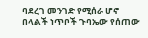ባደረገ መንገድ የሚሰራ ሆኖ በላልች ነጥቦች ጉባኤው የሰጠው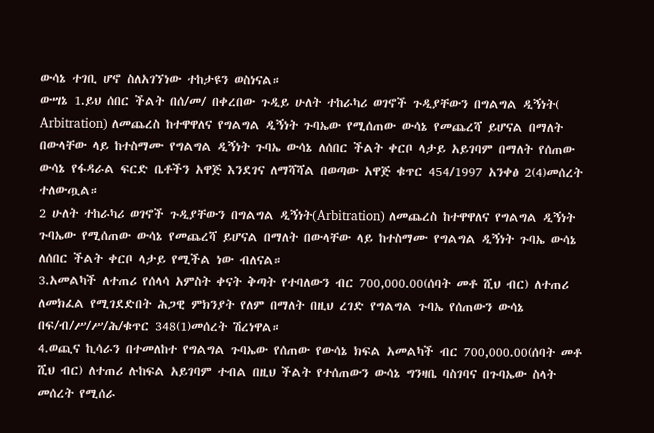ውሳኔ ተገቢ ሆኖ ስለአገኘነው ተከታዩን ወስነናል።
ውሣኔ 1.ይህ ሰበር ችልት በሰ/መ/ በቀረበው ጉዲይ ሁለት ተከራካሪ ወገኖች ጉዲያቸውን በግልግል ዲኝነት( Arbitration) ለመጨረስ ከተዋዋለና የግልግል ዲኝነት ጉባኤው የሚሰጠው ውሳኔ የመጨረሻ ይሆናል በማለት በውላቸው ላይ ከተስማሙ የግልግል ዲኝነት ጉባኤ ውሳኔ ለሰበር ችልት ቀርቦ ላታይ አይገባም በማለት የሰጠው ውሳኔ የፋዳራል ፍርድ ቤቶችን አዋጅ እንደገና ለማሻሻል በወጣው አዋጅ ቁጥር 454/1997 አንቀፅ 2(4)መሰረት ተለውጧል።
2 ሁለት ተከራካሪ ወገኖች ጉዲያቸውን በግልግል ዲኝነት(Arbitration) ለመጨረስ ከተዋዋለና የግልግል ዲኝነት ጉባኤው የሚሰጠው ውሳኔ የመጨረሻ ይሆናል በማለት በውላቸው ላይ ከተስማሙ የግልግል ዲኝነት ጉባኤ ውሳኔ ለሰበር ችልት ቀርቦ ላታይ የሚችል ነው ብለናል።
3.አመልካች ለተጠሪ የሰላሳ አምስት ቀናት ቅጣት የተባለውን ብር 700,000.00(ሰባት መቶ ሺህ ብር) ለተጠሪ ለመክፈል የሚገደድበት ሕጋዊ ምክንያት የለም በማለት በዚህ ረገድ የግልግል ጉባኤ የሰጠውን ውሳኔ በፍ/ብ/ሥ/ሥ/ሕ/ቁጥር 348(1)መሰረት ሽረነዋል።
4.ወጪና ኪሳራን በተመለከተ የግልግል ጉባኤው የሰጠው የውሳኔ ክፍል አመልካች ብር 700,000.00(ሰባት መቶ ሺህ ብር) ለተጠሪ ሉከፍል አይገባም ተብል በዚህ ችልት የተሰጠውን ውሳኔ ግንዛቤ ባስገባና በጉባኤው ስላት መሰረት የሚሰራ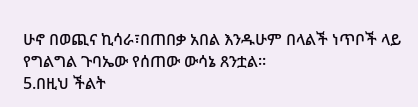ሁኖ በወጪና ኪሳራ፣በጠበቃ አበል እንዱሁም በላልች ነጥቦች ላይ የግልግል ጉባኤው የሰጠው ውሳኔ ጸንቷል።
5.በዚህ ችልት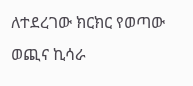ለተደረገው ክርክር የወጣው ወጪና ኪሳራ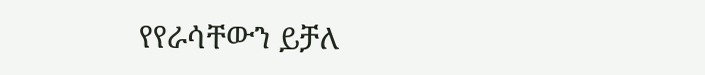የየራሳቸውን ይቻለ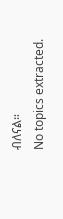ብለናል።
No topics extracted.